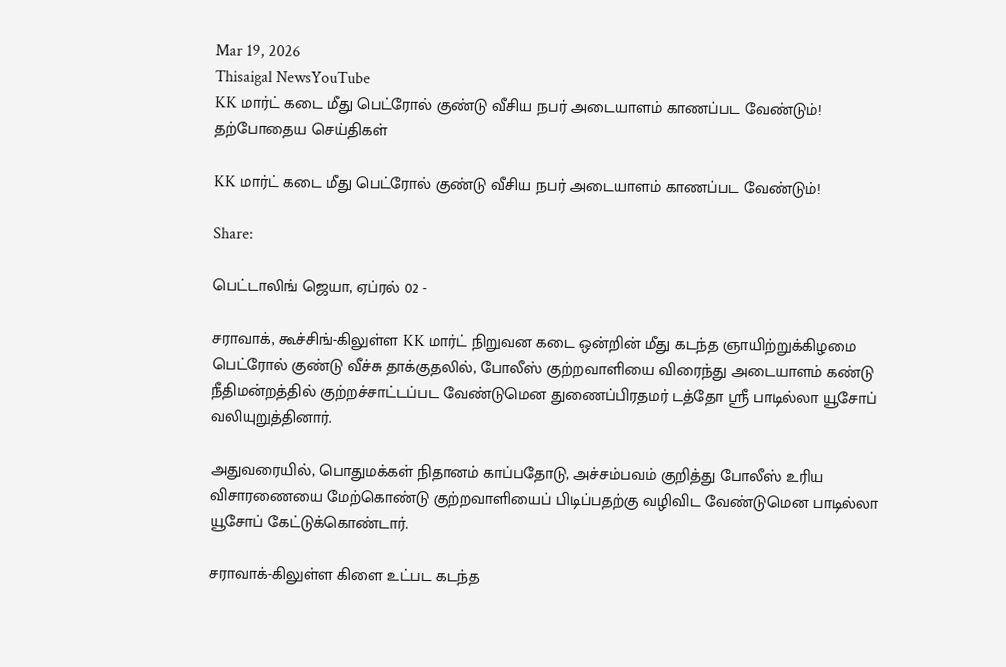Mar 19, 2026
Thisaigal NewsYouTube
KK மார்ட் கடை மீது பெட்ரோல் குண்டு வீசிய நபர் அடையாளம் காணப்பட வேண்டும்!
தற்போதைய செய்திகள்

KK மார்ட் கடை மீது பெட்ரோல் குண்டு வீசிய நபர் அடையாளம் காணப்பட வேண்டும்!

Share:

பெட்டாலிங் ஜெயா, ஏப்ரல் 02 -

சராவாக், கூச்சிங்-கிலுள்ள KK மார்ட் நிறுவன கடை ஒன்றின் மீது கடந்த ஞாயிற்றுக்கிழமை பெட்ரோல் குண்டு வீச்சு தாக்குதலில், போலீஸ் குற்றவாளியை விரைந்து அடையாளம் கண்டு நீதிமன்றத்தில் குற்றச்சாட்டப்பட வேண்டுமென துணைப்பிரதமர் டத்தோ ஸ்ரீ பாடில்லா யூசோப் வலியுறுத்தினார்.

அதுவரையில், பொதுமக்கள் நிதானம் காப்பதோடு, அச்சம்பவம் குறித்து போலீஸ் உரிய விசாரணையை மேற்கொண்டு குற்றவாளியைப் பிடிப்பதற்கு வழிவிட வேண்டுமென பாடில்லா யூசோப் கேட்டுக்கொண்டார்.

சராவாக்-கிலுள்ள கிளை உட்பட கடந்த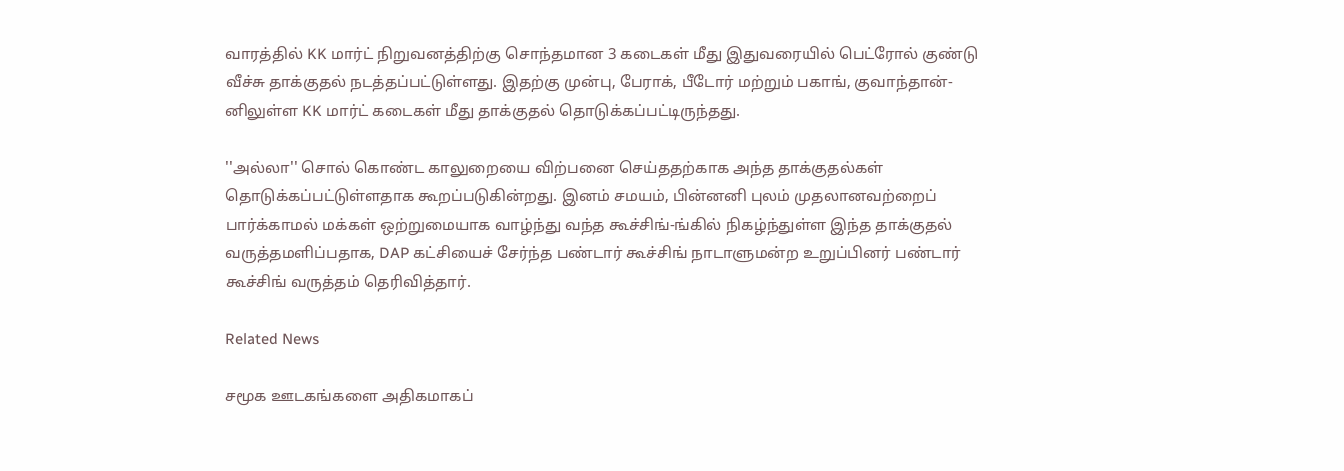வாரத்தில் KK மார்ட் நிறுவனத்திற்கு சொந்தமான 3 கடைகள் மீது இதுவரையில் பெட்ரோல் குண்டு வீச்சு தாக்குதல் நடத்தப்பட்டுள்ளது. இதற்கு முன்பு, பேராக், பீடோர் மற்றும் பகாங், குவாந்தான்-னிலுள்ள KK மார்ட் கடைகள் மீது தாக்குதல் தொடுக்கப்பட்டிருந்தது.

''அல்லா'' சொல் கொண்ட காலுறையை விற்பனை செய்ததற்காக அந்த தாக்குதல்கள் தொடுக்கப்பட்டுள்ளதாக கூறப்படுகின்றது. இனம் சமயம், பின்னனி புலம் முதலானவற்றைப் பார்க்காமல் மக்கள் ஒற்றுமையாக வாழ்ந்து வந்த கூச்சிங்-ங்கில் நிகழ்ந்துள்ள இந்த தாக்குதல் வருத்தமளிப்பதாக, DAP கட்சியைச் சேர்ந்த பண்டார் கூச்சிங் நாடாளுமன்ற உறுப்பினர் பண்டார் கூச்சிங் வருத்தம் தெரிவித்தார்.

Related News

சமூக ஊடகங்களை அதிகமாகப்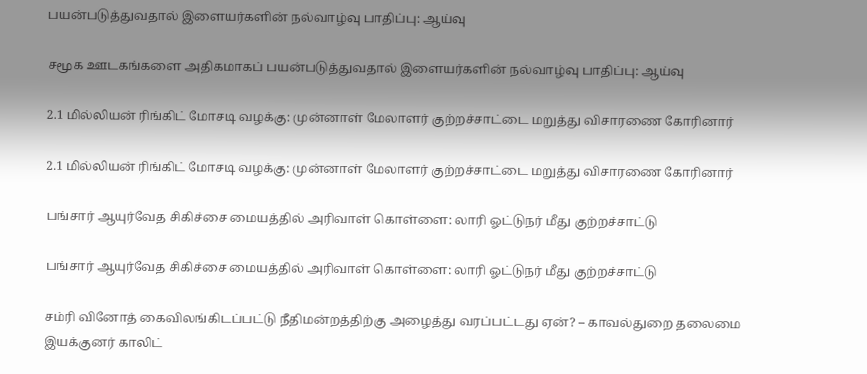பயன்படுத்துவதால் இளையர்களின் நல்வாழ்வு பாதிப்பு: ஆய்வு

சமூக ஊடகங்களை அதிகமாகப் பயன்படுத்துவதால் இளையர்களின் நல்வாழ்வு பாதிப்பு: ஆய்வு

2.1 மில்லியன் ரிங்கிட் மோசடி வழக்கு: முன்னாள் மேலாளர் குற்றச்சாட்டை மறுத்து விசாரணை கோரினார்

2.1 மில்லியன் ரிங்கிட் மோசடி வழக்கு: முன்னாள் மேலாளர் குற்றச்சாட்டை மறுத்து விசாரணை கோரினார்

பங்சார் ஆயுர்வேத சிகிச்சை மையத்தில் அரிவாள் கொள்ளை: லாரி ஓட்டுநர் மீது குற்றச்சாட்டு

பங்சார் ஆயுர்வேத சிகிச்சை மையத்தில் அரிவாள் கொள்ளை: லாரி ஓட்டுநர் மீது குற்றச்சாட்டு

சம்ரி வினோத் கைவிலங்கிடப்பட்டு நீதிமன்றத்திற்கு அழைத்து வரப்பட்டது ஏன்? – காவல்துறை தலைமை இயக்குனர் காலிட்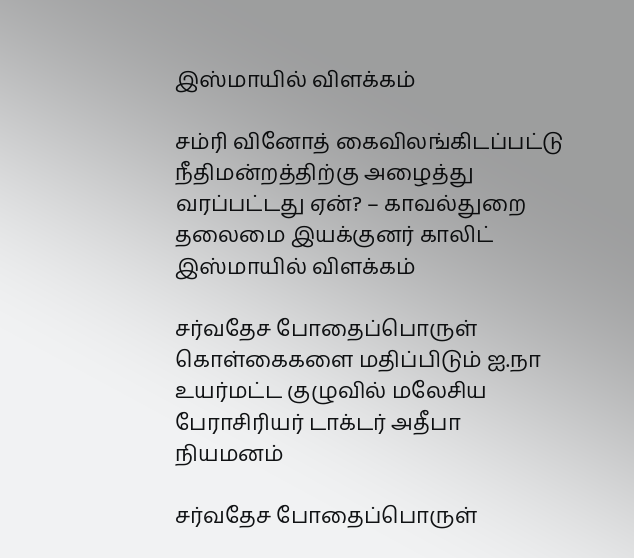இஸ்மாயில் விளக்கம்

சம்ரி வினோத் கைவிலங்கிடப்பட்டு நீதிமன்றத்திற்கு அழைத்து வரப்பட்டது ஏன்? – காவல்துறை தலைமை இயக்குனர் காலிட் இஸ்மாயில் விளக்கம்

சர்வதேச போதைப்பொருள் கொள்கைகளை மதிப்பிடும் ஐ.நா உயர்மட்ட குழுவில் மலேசிய பேராசிரியர் டாக்டர் அதீபா நியமனம்

சர்வதேச போதைப்பொருள்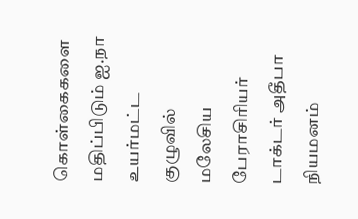கொள்கைகளை மதிப்பிடும் ஐ.நா உயர்மட்ட குழுவில் மலேசிய பேராசிரியர் டாக்டர் அதீபா நியமனம்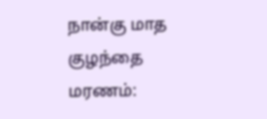நான்கு மாத குழந்தை மரணம்: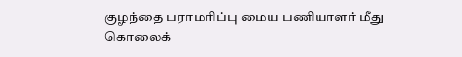குழந்தை பராமரிப்பு மைய பணியாளர் மீது கொலைக்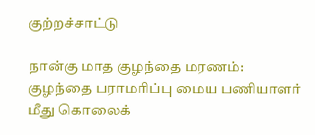குற்றச்சாட்டு

நான்கு மாத குழந்தை மரணம்: குழந்தை பராமரிப்பு மைய பணியாளர் மீது கொலைக்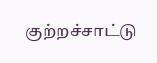குற்றச்சாட்டு